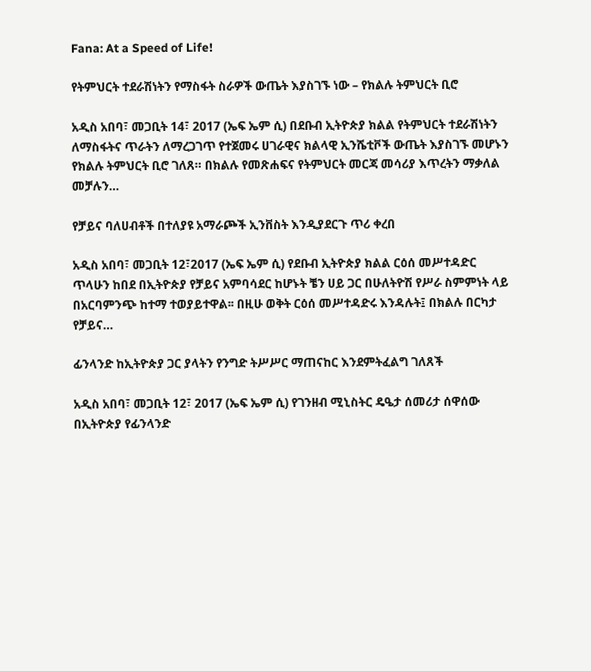Fana: At a Speed of Life!

የትምህርት ተደራሽነትን የማስፋት ስራዎች ውጤት እያስገኙ ነው – የክልሉ ትምህርት ቢሮ

አዲስ አበባ፣ መጋቢት 14፣ 2017 (ኤፍ ኤም ሲ) በደቡብ ኢትዮጵያ ክልል የትምህርት ተደራሽነትን ለማስፋትና ጥራትን ለማረጋገጥ የተጀመሩ ሀገራዊና ክልላዊ ኢንሼቲቮች ውጤት እያስገኙ መሆኑን የክልሉ ትምህርት ቢሮ ገለጸ። በክልሉ የመጽሐፍና የትምህርት መርጃ መሳሪያ እጥረትን ማቃለል መቻሉን…

የቻይና ባለሀብቶች በተለያዩ አማራጮች ኢንቨስት እንዲያደርጉ ጥሪ ቀረበ

አዲስ አበባ፣ መጋቢት 12፣2017 (ኤፍ ኤም ሲ) የደቡብ ኢትዮጵያ ክልል ርዕሰ መሥተዳድር ጥላሁን ከበደ በኢትዮጵያ የቻይና አምባሳደር ከሆኑት ቼን ሀይ ጋር በሁለትዮሽ የሥራ ስምምነት ላይ በአርባምንጭ ከተማ ተወያይተዋል፡፡ በዚሁ ወቅት ርዕሰ መሥተዳድሩ እንዳሉት፤ በክልሉ በርካታ የቻይና…

ፊንላንድ ከኢትዮጵያ ጋር ያላትን የንግድ ትሥሥር ማጠናከር እንደምትፈልግ ገለጸች

አዲስ አበባ፣ መጋቢት 12፣ 2017 (ኤፍ ኤም ሲ) የገንዘብ ሚኒስትር ዴዔታ ሰመሪታ ሰዋሰው በኢትዮጵያ የፊንላንድ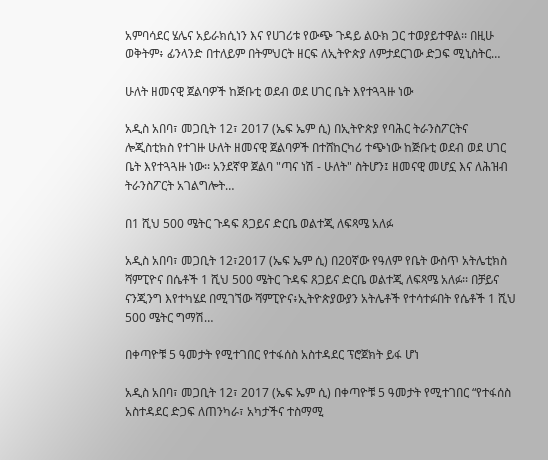አምባሳደር ሄሌና አይራክሲነን እና የሀገሪቱ የውጭ ጉዳይ ልዑክ ጋር ተወያይተዋል፡፡ በዚሁ ወቅትም፥ ፊንላንድ በተለይም በትምህርት ዘርፍ ለኢትዮጵያ ለምታደርገው ድጋፍ ሚኒስትር…

ሁለት ዘመናዊ ጀልባዎች ከጅቡቲ ወደብ ወደ ሀገር ቤት እየተጓጓዙ ነው

አዲስ አበባ፣ መጋቢት 12፣ 2017 (ኤፍ ኤም ሲ) በኢትዮጵያ የባሕር ትራንስፖርትና ሎጂስቲክስ የተገዙ ሁለት ዘመናዊ ጀልባዎች በተሸከርካሪ ተጭነው ከጅቡቲ ወደብ ወደ ሀገር ቤት እየተጓጓዙ ነው፡፡ አንደኛዋ ጀልባ "ጣና ነሽ - ሁለት" ስትሆን፤ ዘመናዊ መሆኗ እና ለሕዝብ ትራንስፖርት አገልግሎት…

በ1 ሺህ 500 ሜትር ጉዳፍ ጸጋይና ድርቤ ወልተጂ ለፍጻሜ አለፉ

አዲስ አበባ፣ መጋቢት 12፣2017 (ኤፍ ኤም ሲ) በ20ኛው የዓለም የቤት ውስጥ አትሌቲክስ ሻምፒዮና በሴቶች 1 ሺህ 500 ሜትር ጉዳፍ ጸጋይና ድርቤ ወልተጂ ለፍጻሜ አለፉ፡፡ በቻይና ናንጂንግ እየተካሄደ በሚገኘው ሻምፒዮና፥ኢትዮጵያውያን አትሌቶች የተሳተፉበት የሴቶች 1 ሺህ 500 ሜትር ግማሽ…

በቀጣዮቹ 5 ዓመታት የሚተገበር የተፋሰስ አስተዳደር ፕሮጀክት ይፋ ሆነ

አዲስ አበባ፣ መጋቢት 12፣ 2017 (ኤፍ ኤም ሲ) በቀጣዮቹ 5 ዓመታት የሚተገበር “የተፋሰስ አስተዳደር ድጋፍ ለጠንካራ፣ አካታችና ተስማሚ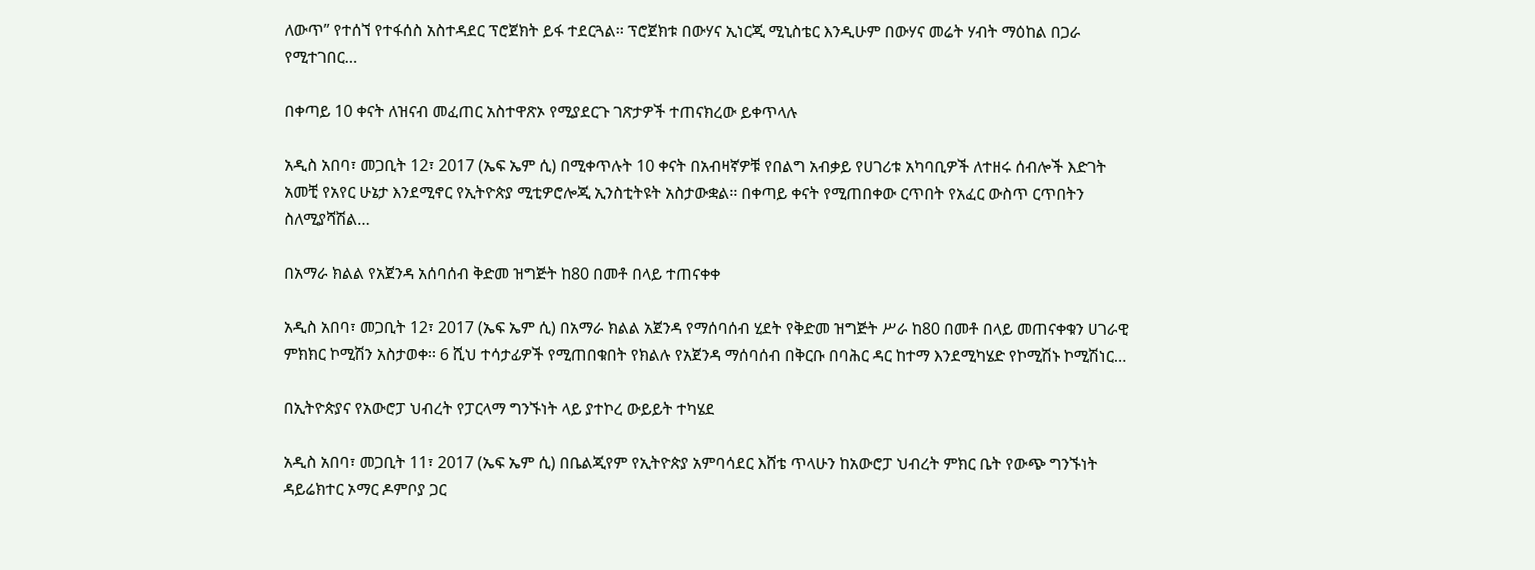ለውጥ” የተሰኘ የተፋሰስ አስተዳደር ፕሮጀክት ይፋ ተደርጓል፡፡ ፕሮጀክቱ በውሃና ኢነርጂ ሚኒስቴር እንዲሁም በውሃና መሬት ሃብት ማዕከል በጋራ የሚተገበር…

በቀጣይ 10 ቀናት ለዝናብ መፈጠር አስተዋጽኦ የሚያደርጉ ገጽታዎች ተጠናክረው ይቀጥላሉ

አዲስ አበባ፣ መጋቢት 12፣ 2017 (ኤፍ ኤም ሲ) በሚቀጥሉት 10 ቀናት በአብዛኛዎቹ የበልግ አብቃይ የሀገሪቱ አካባቢዎች ለተዘሩ ሰብሎች እድገት አመቺ የአየር ሁኔታ እንደሚኖር የኢትዮጵያ ሚቲዎሮሎጂ ኢንስቲትዩት አስታውቋል፡፡ በቀጣይ ቀናት የሚጠበቀው ርጥበት የአፈር ውስጥ ርጥበትን ስለሚያሻሽል…

በአማራ ክልል የአጀንዳ አሰባሰብ ቅድመ ዝግጅት ከ80 በመቶ በላይ ተጠናቀቀ

አዲስ አበባ፣ መጋቢት 12፣ 2017 (ኤፍ ኤም ሲ) በአማራ ክልል አጀንዳ የማሰባሰብ ሂደት የቅድመ ዝግጅት ሥራ ከ80 በመቶ በላይ መጠናቀቁን ሀገራዊ ምክክር ኮሚሽን አስታወቀ፡፡ 6 ሺህ ተሳታፊዎች የሚጠበቁበት የክልሉ የአጀንዳ ማሰባሰብ በቅርቡ በባሕር ዳር ከተማ እንደሚካሄድ የኮሚሽኑ ኮሚሽነር…

በኢትዮጵያና የአውሮፓ ህብረት የፓርላማ ግንኙነት ላይ ያተኮረ ውይይት ተካሄደ

አዲስ አበባ፣ መጋቢት 11፣ 2017 (ኤፍ ኤም ሲ) በቤልጂየም የኢትዮጵያ አምባሳደር እሸቴ ጥላሁን ከአውሮፓ ህብረት ምክር ቤት የውጭ ግንኙነት ዳይሬክተር ኦማር ዶምቦያ ጋር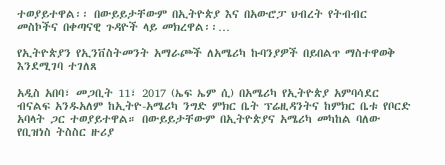ተወያይተዋል፡፡ በውይይታቸውም በኢትዮጵያ እና በአውሮፓ ህብረት የትብብር መስኮችና በቀጣናዊ ጉዳዮች ላይ መክረዋል፡፡…

የኢትዮጵያን የኢንቨስትመንት አማራጮች ለአሜሪካ ኩባንያዎች በይበልጥ ማስተዋወቅ እንደሚገባ ተገለጸ

አዲስ አበባ፣ መጋቢት 11፣ 2017 (ኤፍ ኤም ሲ) በአሜሪካ የኢትዮጵያ አምባሳደር ብናልፍ አንዱአለም ከኢትዮ-አሜሪካ ንግድ ምክር ቤት ፕሬዚዳንትና ከምክር ቤቱ የቦርድ አባላት ጋር ተወያይተዋል። በውይይታቸውም በኢትዮጵያና አሜሪካ መካከል ባለው የቢዝነስ ትስስር ዙሪያ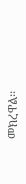መክረዋል፡፡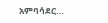አምባሳደር…